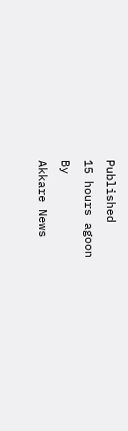Published
15 hours agoon
By
Akkare News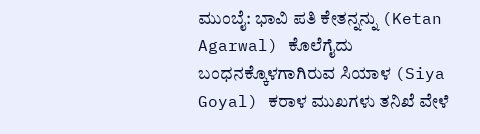ಮುಂಬೈ: ಭಾವಿ ಪತಿ ಕೇತನ್ನನ್ನು (Ketan Agarwal) ಕೊಲೆಗೈದು ಬಂಧನಕ್ಕೊಳಗಾಗಿರುವ ಸಿಯಾಳ (Siya Goyal) ಕರಾಳ ಮುಖಗಳು ತನಿಖೆ ವೇಳೆ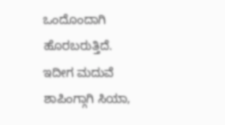ಒಂದೊಂದಾಗಿ ಹೊರಬರುತ್ತಿದೆ. ಇದೀಗ ಮದುವೆ ಶಾಪಿಂಗ್ಗಾಗಿ ಸಿಯಾ,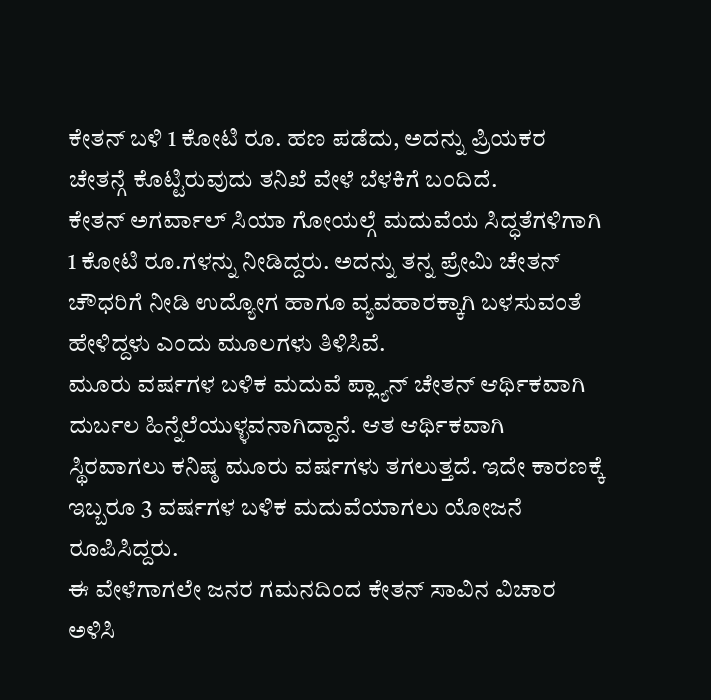ಕೇತನ್ ಬಳಿ 1 ಕೋಟಿ ರೂ. ಹಣ ಪಡೆದು, ಅದನ್ನು ಪ್ರಿಯಕರ ಚೇತನ್ಗೆ ಕೊಟ್ಟಿರುವುದು ತನಿಖೆ ವೇಳೆ ಬೆಳಕಿಗೆ ಬಂದಿದೆ.
ಕೇತನ್ ಅಗರ್ವಾಲ್ ಸಿಯಾ ಗೋಯಲ್ಗೆ ಮದುವೆಯ ಸಿದ್ಧತೆಗಳಿಗಾಗಿ 1 ಕೋಟಿ ರೂ.ಗಳನ್ನು ನೀಡಿದ್ದರು. ಅದನ್ನು ತನ್ನ ಪ್ರೇಮಿ ಚೇತನ್ ಚೌಧರಿಗೆ ನೀಡಿ ಉದ್ಯೋಗ ಹಾಗೂ ವ್ಯವಹಾರಕ್ಕಾಗಿ ಬಳಸುವಂತೆ ಹೇಳಿದ್ದಳು ಎಂದು ಮೂಲಗಳು ತಿಳಿಸಿವೆ.
ಮೂರು ವರ್ಷಗಳ ಬಳಿಕ ಮದುವೆ ಪ್ಲ್ಯಾನ್ ಚೇತನ್ ಆರ್ಥಿಕವಾಗಿ ದುರ್ಬಲ ಹಿನ್ನೆಲೆಯುಳ್ಳವನಾಗಿದ್ದಾನೆ. ಆತ ಆರ್ಥಿಕವಾಗಿ ಸ್ಥಿರವಾಗಲು ಕನಿಷ್ಠ ಮೂರು ವರ್ಷಗಳು ತಗಲುತ್ತದೆ. ಇದೇ ಕಾರಣಕ್ಕೆ ಇಬ್ಬರೂ 3 ವರ್ಷಗಳ ಬಳಿಕ ಮದುವೆಯಾಗಲು ಯೋಜನೆ ರೂಪಿಸಿದ್ದರು.
ಈ ವೇಳೆಗಾಗಲೇ ಜನರ ಗಮನದಿಂದ ಕೇತನ್ ಸಾವಿನ ವಿಚಾರ ಅಳಿಸಿ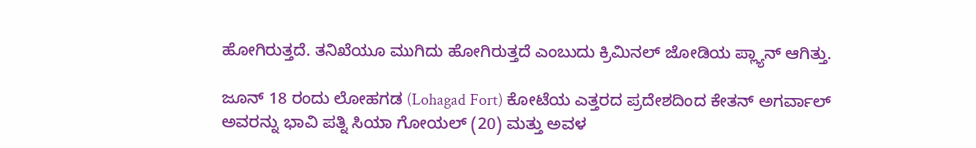ಹೋಗಿರುತ್ತದೆ. ತನಿಖೆಯೂ ಮುಗಿದು ಹೋಗಿರುತ್ತದೆ ಎಂಬುದು ಕ್ರಿಮಿನಲ್ ಜೋಡಿಯ ಪ್ಲ್ಯಾನ್ ಆಗಿತ್ತು.

ಜೂನ್ 18 ರಂದು ಲೋಹಗಡ (Lohagad Fort) ಕೋಟೆಯ ಎತ್ತರದ ಪ್ರದೇಶದಿಂದ ಕೇತನ್ ಅಗರ್ವಾಲ್ ಅವರನ್ನು ಭಾವಿ ಪತ್ನಿ ಸಿಯಾ ಗೋಯಲ್ (20) ಮತ್ತು ಅವಳ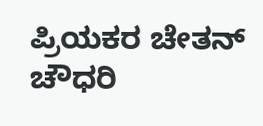ಪ್ರಿಯಕರ ಚೇತನ್ ಚೌಧರಿ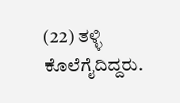(22) ತಳ್ಳಿ ಕೊಲೆಗೈದಿದ್ದರು.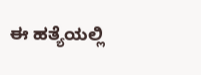ಈ ಹತ್ಯೆಯಲ್ಲಿ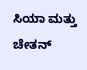ಸಿಯಾ ಮತ್ತು ಚೇತನ್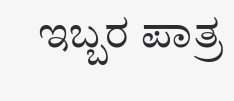ಇಬ್ಬರ ಪಾತ್ರ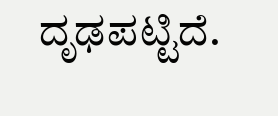ದೃಢಪಟ್ಟಿದೆ.